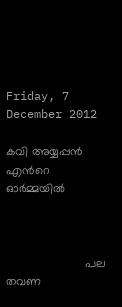Friday, 7 December 2012

കവി അയ്യപ്പന്‍ എന്‍റെ ഓര്‍മ്മയില്‍



                        പല  തവണ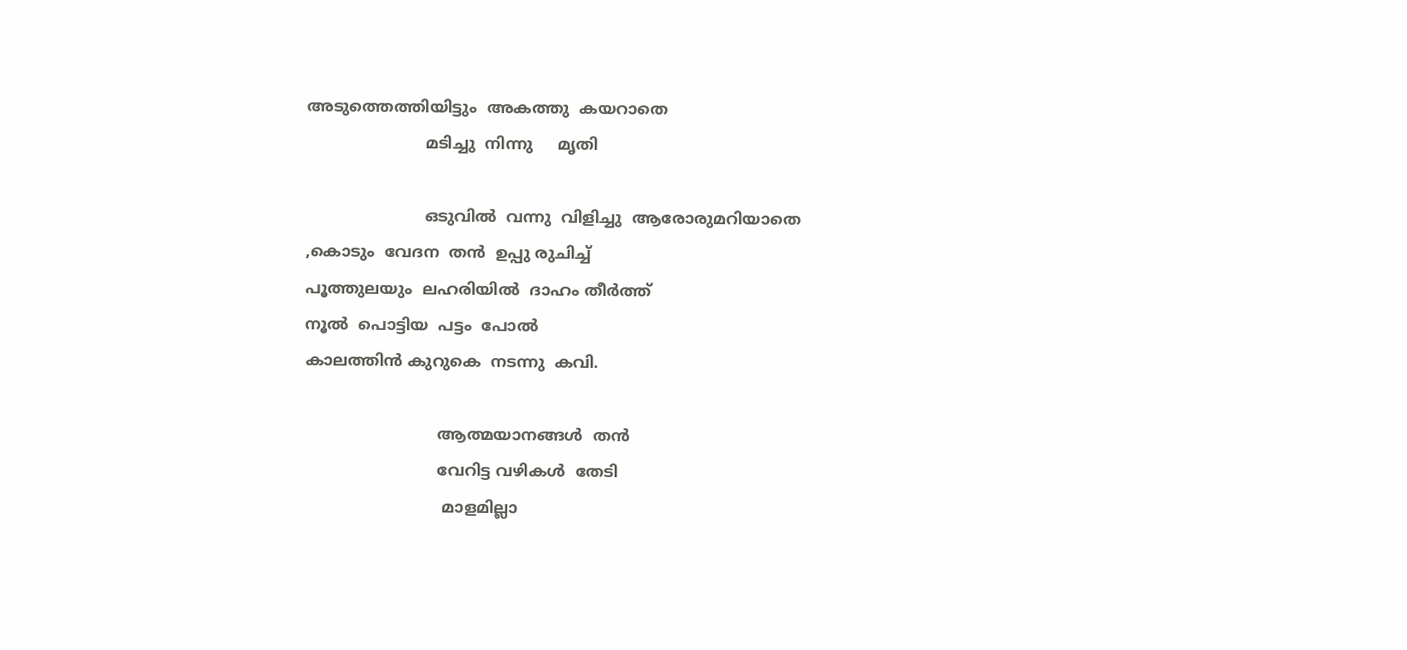അടുത്തെത്തിയിട്ടും  അകത്തു  കയറാതെ
                        മടിച്ചു  നിന്നു     മൃതി

                        ഒടുവില്‍  വന്നു  വിളിച്ചു  ആരോരുമറിയാതെ
,കൊടും  വേദന  തന്‍  ഉപ്പു രുചിച്ച്
പൂത്തുലയും  ലഹരിയില്‍  ദാഹം തീര്‍ത്ത്
നൂല്‍  പൊട്ടിയ  പട്ടം  പോല്‍
കാലത്തിന്‍ കുറുകെ  നടന്നു  കവി.

                           ആത്മയാനങ്ങള്‍  തന്‍
                           വേറിട്ട വഴികള്‍  തേടി
                            മാളമില്ലാ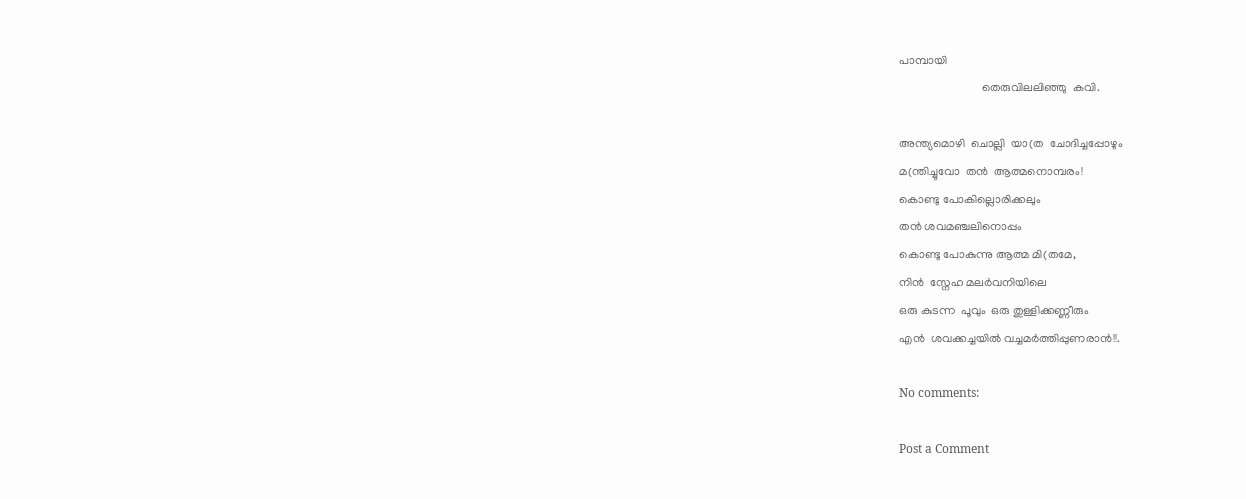പാമ്പായി
                            തെരുവിലലിഞ്ഞു  കവി.

അന്ത്യമൊഴി  ചൊല്ലി  യാ(ത  ചോദിച്ചപ്പോഴും
മ(ന്തിച്ചുവോ  തന്‍  ആത്മനൊമ്പരം!
കൊണ്ടു പോകില്ലൊരിക്കലും
തന്‍ ശവമഞ്ചലിനൊപ്പം
കൊണ്ടു പോകുന്നു ആത്മ മി(തമേ,
നിന്‍  സ്നേഹ മലര്‍‌വനിയിലെ
ഒരു കുടന്ന  പൂവും  ഒരു തുള്ളിക്കണ്ണീരും
എന്‍  ശവക്കച്ചയില്‍ വച്ചമര്‍ത്തിപ്പുണരാന്‍!!.

No comments:

Post a Comment